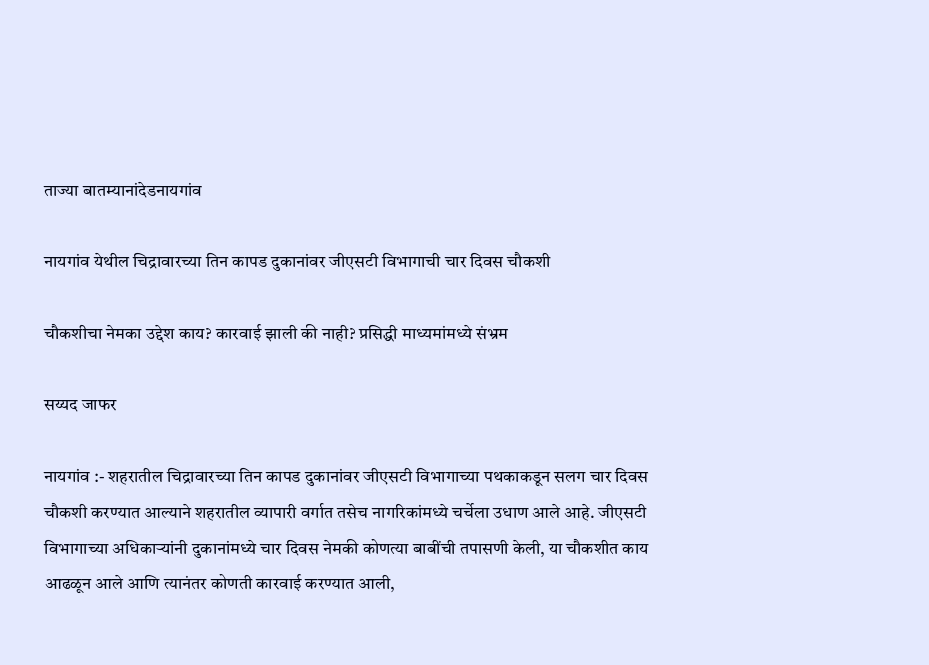ताज्या बातम्यानांदेडनायगांव

नायगांव येथील चिद्रावारच्या तिन कापड दुकानांवर जीएसटी विभागाची चार दिवस चौकशी

चौकशीचा नेमका उद्देश काय? कारवाई झाली की नाही? प्रसिद्धी माध्यमांमध्ये संभ्रम

सय्यद जाफर

नायगांव :- शहरातील चिद्रावारच्या तिन कापड दुकानांवर जीएसटी विभागाच्या पथकाकडून सलग चार दिवस चौकशी करण्यात आल्याने शहरातील व्यापारी वर्गात तसेच नागरिकांमध्ये चर्चेला उधाण आले आहे. जीएसटी विभागाच्या अधिकाऱ्यांनी दुकानांमध्ये चार दिवस नेमकी कोणत्या बाबींची तपासणी केली, या चौकशीत काय आढळून आले आणि त्यानंतर कोणती कारवाई करण्यात आली,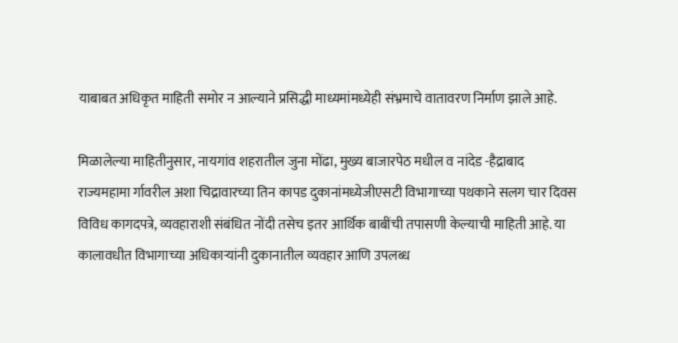याबाबत अधिकृत माहिती समोर न आल्याने प्रसिद्धी माध्यमांमध्येही संभ्रमाचे वातावरण निर्माण झाले आहे.

मिळालेल्या माहितीनुसार, नायगांव शहरातील जुना मोंढा, मुख्य बाजारपेठ मधील व नांदेड -हैद्राबाद राज्यमहामा र्गावरील अशा चिद्रावारच्या तिन कापड दुकानांमध्येजीएसटी विभागाच्या पथकाने सलग चार दिवस विविध कागदपत्रे, व्यवहाराशी संबंधित नोंदी तसेच इतर आर्थिक बाबींची तपासणी केल्याची माहिती आहे. या कालावधीत विभागाच्या अधिकाऱ्यांनी दुकानातील व्यवहार आणि उपलब्ध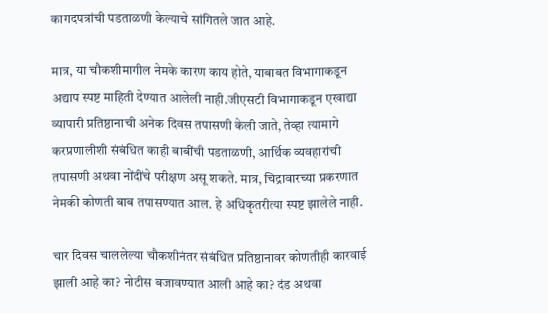कागदपत्रांची पडताळणी केल्याचे सांगितले जात आहे.

मात्र, या चौकशीमागील नेमके कारण काय होते, याबाबत विभागाकडून अद्याप स्पष्ट माहिती देण्यात आलेली नाही.जीएसटी विभागाकडून एखाद्या व्यापारी प्रतिष्ठानाची अनेक दिवस तपासणी केली जाते, तेव्हा त्यामागे करप्रणालीशी संबंधित काही बाबींची पडताळणी, आर्थिक व्यवहारांची तपासणी अथवा नोंदींचे परीक्षण असू शकते. मात्र, चिद्रावारच्या प्रकरणात नेमकी कोणती बाब तपासण्यात आल. हे अधिकृतरीत्या स्पष्ट झालेले नाही.

चार दिवस चाललेल्या चौकशीनंतर संबंधित प्रतिष्ठानावर कोणतीही कारवाई झाली आहे का? नोटीस बजावण्यात आली आहे का? दंड अथवा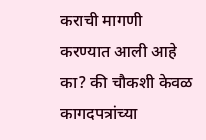कराची मागणी करण्यात आली आहे का? की चौकशी केवळ कागदपत्रांच्या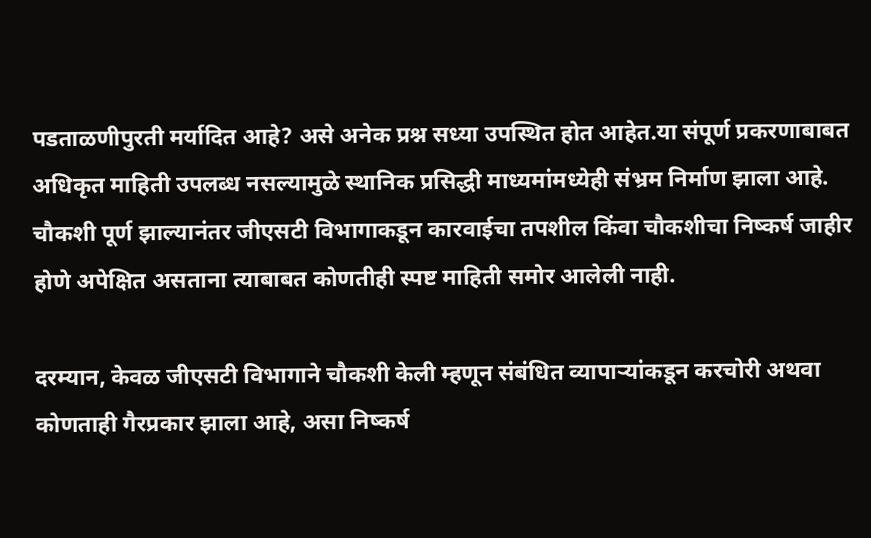पडताळणीपुरती मर्यादित आहे? असे अनेक प्रश्न सध्या उपस्थित होत आहेत.या संपूर्ण प्रकरणाबाबत अधिकृत माहिती उपलब्ध नसल्यामुळे स्थानिक प्रसिद्धी माध्यमांमध्येही संभ्रम निर्माण झाला आहे. चौकशी पूर्ण झाल्यानंतर जीएसटी विभागाकडून कारवाईचा तपशील किंवा चौकशीचा निष्कर्ष जाहीर होणे अपेक्षित असताना त्याबाबत कोणतीही स्पष्ट माहिती समोर आलेली नाही.

दरम्यान, केवळ जीएसटी विभागाने चौकशी केली म्हणून संबंधित व्यापाऱ्यांकडून करचोरी अथवा कोणताही गैरप्रकार झाला आहे, असा निष्कर्ष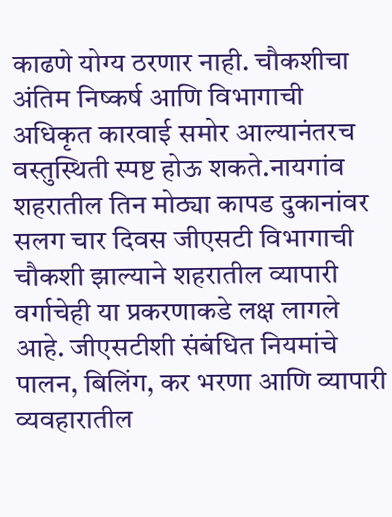काढणे योग्य ठरणार नाही. चौकशीचा अंतिम निष्कर्ष आणि विभागाची अधिकृत कारवाई समोर आल्यानंतरच वस्तुस्थिती स्पष्ट होऊ शकते.नायगांव शहरातील तिन मोठ्या कापड दुकानांवर सलग चार दिवस जीएसटी विभागाची चौकशी झाल्याने शहरातील व्यापारी वर्गाचेही या प्रकरणाकडे लक्ष लागले आहे. जीएसटीशी संबंधित नियमांचे पालन, बिलिंग, कर भरणा आणि व्यापारी व्यवहारातील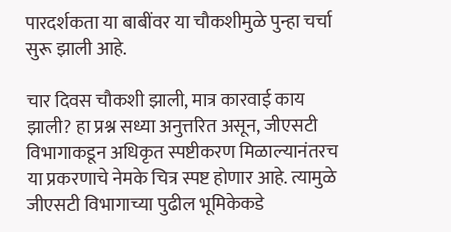पारदर्शकता या बाबींवर या चौकशीमुळे पुन्हा चर्चा सुरू झाली आहे.

चार दिवस चौकशी झाली, मात्र कारवाई काय झाली? हा प्रश्न सध्या अनुत्तरित असून, जीएसटी विभागाकडून अधिकृत स्पष्टीकरण मिळाल्यानंतरच या प्रकरणाचे नेमके चित्र स्पष्ट होणार आहे. त्यामुळे जीएसटी विभागाच्या पुढील भूमिकेकडे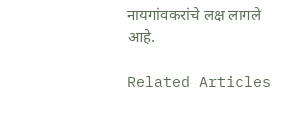नायगांवकरांचे लक्ष लागले आहे.

Related Articles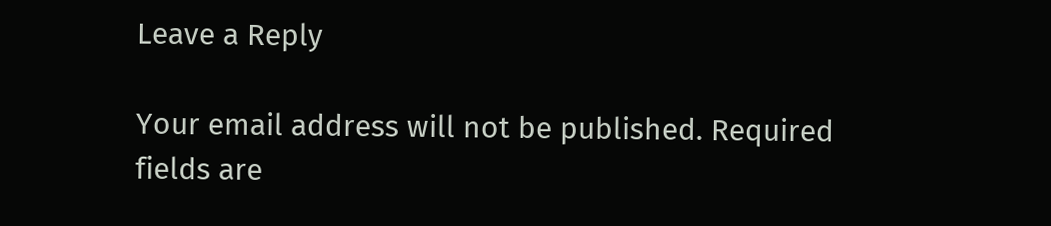Leave a Reply

Your email address will not be published. Required fields are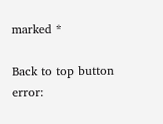marked *

Back to top button
error: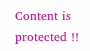Content is protected !!